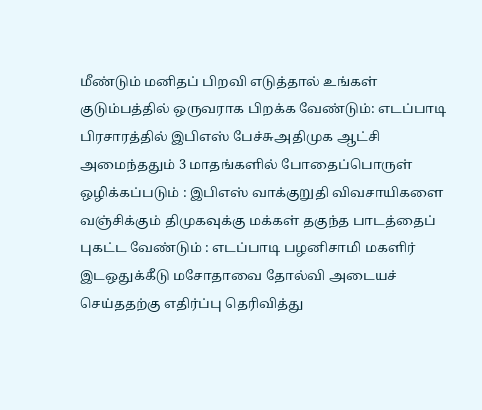மீண்டும் மனிதப் பிறவி எடுத்தால் உங்கள் குடும்பத்தில் ஒருவராக பிறக்க வேண்டும்: எடப்பாடி பிரசாரத்தில் இபிஎஸ் பேச்சுஅதிமுக ஆட்சி அமைந்ததும் 3 மாதங்களில் போதைப்பொருள் ஒழிக்கப்படும் : இபிஎஸ் வாக்குறுதி விவசாயிகளை வஞ்சிக்கும் திமுகவுக்கு மக்கள் தகுந்த பாடத்தைப் புகட்ட வேண்டும் : எடப்பாடி பழனிசாமி மகளிர் இடஒதுக்கீடு மசோதாவை தோல்வி அடையச் செய்ததற்கு எதிர்ப்பு தெரிவித்து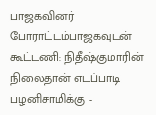பாஜகவினர் போராட்டம்பாஜகவுடன் கூட்டணி: நிதீஷ்குமாரின் நிலைதான் எடப்பாடி பழனிசாமிக்கு -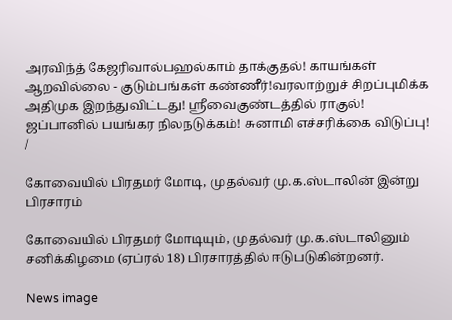அரவிந்த் கேஜரிவால்பஹல்காம் தாக்குதல்! காயங்கள் ஆறவில்லை - குடும்பங்கள் கண்ணீர்!வரலாற்றுச் சிறப்புமிக்க அதிமுக இறந்துவிட்டது! ஸ்ரீவைகுண்டத்தில் ராகுல்! ஜப்பானில் பயங்கர நிலநடுக்கம்! சுனாமி எச்சரிக்கை விடுப்பு!
/

கோவையில் பிரதமர் மோடி, முதல்வர் மு.க.ஸ்டாலின் இன்று பிரசாரம்

கோவையில் பிரதமர் மோடியும், முதல்வர் மு.க.ஸ்டாலினும் சனிக்கிழமை (ஏப்ரல் 18) பிரசாரத்தில் ஈடுபடுகின்றனர்.

News image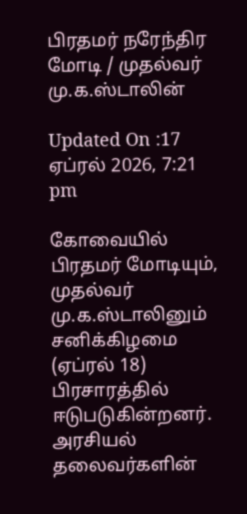பிரதமர் நரேந்திர மோடி / முதல்வர் மு.க.ஸ்டாலின்

Updated On :17 ஏப்ரல் 2026, 7:21 pm

கோவையில் பிரதமர் மோடியும், முதல்வர் மு.க.ஸ்டாலினும் சனிக்கிழமை (ஏப்ரல் 18) பிரசாரத்தில் ஈடுபடுகின்றனர். அரசியல் தலைவர்களின்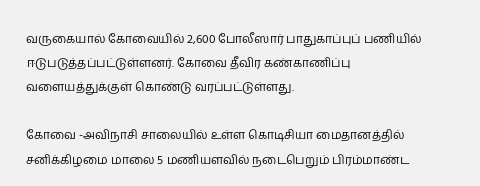வருகையால் கோவையில் 2,600 போலீஸார் பாதுகாப்புப் பணியில் ஈடுபடுத்தப்பட்டுள்ளனர். கோவை தீவிர கண்காணிப்பு வளையத்துக்குள் கொண்டு வரப்பட்டுள்ளது.

கோவை -அவிநாசி சாலையில் உள்ள கொடிசியா மைதானத்தில் சனிக்கிழமை மாலை 5 மணியளவில் நடைபெறும் பிரம்மாண்ட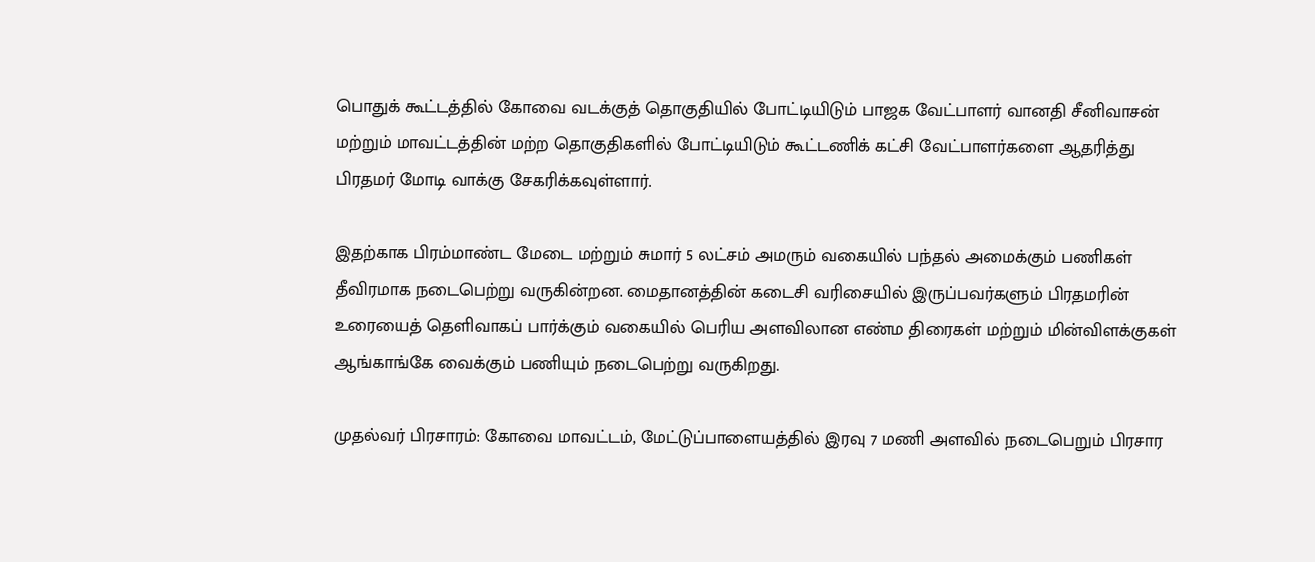பொதுக் கூட்டத்தில் கோவை வடக்குத் தொகுதியில் போட்டியிடும் பாஜக வேட்பாளர் வானதி சீனிவாசன் மற்றும் மாவட்டத்தின் மற்ற தொகுதிகளில் போட்டியிடும் கூட்டணிக் கட்சி வேட்பாளர்களை ஆதரித்து பிரதமர் மோடி வாக்கு சேகரிக்கவுள்ளார்.

இதற்காக பிரம்மாண்ட மேடை மற்றும் சுமார் 5 லட்சம் அமரும் வகையில் பந்தல் அமைக்கும் பணிகள் தீவிரமாக நடைபெற்று வருகின்றன. மைதானத்தின் கடைசி வரிசையில் இருப்பவர்களும் பிரதமரின் உரையைத் தெளிவாகப் பார்க்கும் வகையில் பெரிய அளவிலான எண்ம திரைகள் மற்றும் மின்விளக்குகள் ஆங்காங்கே வைக்கும் பணியும் நடைபெற்று வருகிறது.

முதல்வர் பிரசாரம்: கோவை மாவட்டம், மேட்டுப்பாளையத்தில் இரவு 7 மணி அளவில் நடைபெறும் பிரசார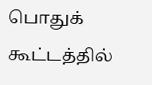பொதுக் கூட்டத்தில்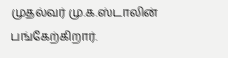முதல்வர் மு.க.ஸ்டாலின் பங்கேற்கிறார்.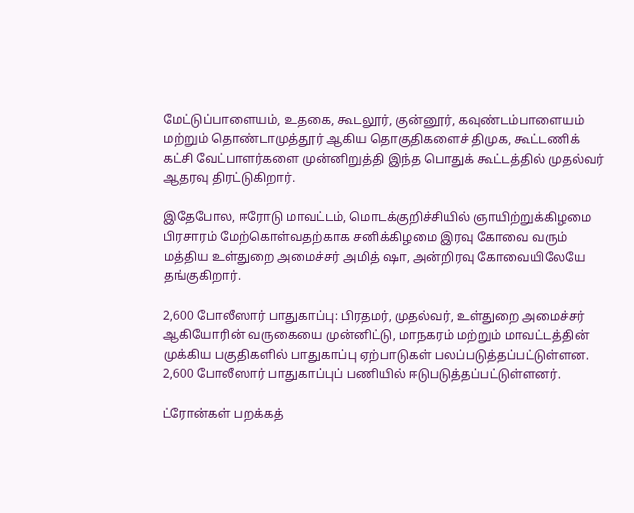மேட்டுப்பாளையம், உதகை, கூடலூர், குன்னூர், கவுண்டம்பாளையம் மற்றும் தொண்டாமுத்தூர் ஆகிய தொகுதிகளைச் திமுக, கூட்டணிக் கட்சி வேட்பாளர்களை முன்னிறுத்தி இந்த பொதுக் கூட்டத்தில் முதல்வர் ஆதரவு திரட்டுகிறார்.

இதேபோல, ஈரோடு மாவட்டம், மொடக்குறிச்சியில் ஞாயிற்றுக்கிழமை பிரசாரம் மேற்கொள்வதற்காக சனிக்கிழமை இரவு கோவை வரும் மத்திய உள்துறை அமைச்சர் அமித் ஷா, அன்றிரவு கோவையிலேயே தங்குகிறார்.

2,600 போலீஸார் பாதுகாப்பு: பிரதமர், முதல்வர், உள்துறை அமைச்சர் ஆகியோரின் வருகையை முன்னிட்டு, மாநகரம் மற்றும் மாவட்டத்தின் முக்கிய பகுதிகளில் பாதுகாப்பு ஏற்பாடுகள் பலப்படுத்தப்பட்டுள்ளன. 2,600 போலீஸார் பாதுகாப்புப் பணியில் ஈடுபடுத்தப்பட்டுள்ளனர்.

ட்ரோன்கள் பறக்கத்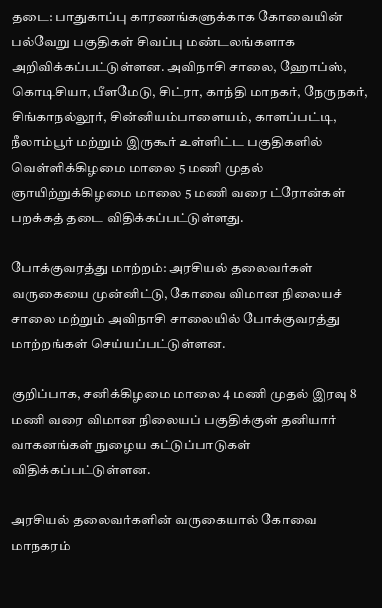தடை: பாதுகாப்பு காரணங்களுக்காக கோவையின் பல்வேறு பகுதிகள் சிவப்பு மண்டலங்களாக அறிவிக்கப்பட்டுள்ளன. அவிநாசி சாலை, ஹோப்ஸ், கொடிசியா, பீளமேடு, சிட்ரா, காந்தி மாநகர், நேருநகர், சிங்காநல்லூர், சின்னியம்பாளையம், காளப்பட்டி, நீலாம்பூர் மற்றும் இருகூர் உள்ளிட்ட பகுதிகளில் வெள்ளிக்கிழமை மாலை 5 மணி முதல் ஞாயிற்றுக்கிழமை மாலை 5 மணி வரை ட்ரோன்கள் பறக்கத் தடை விதிக்கப்பட்டுள்ளது.

போக்குவரத்து மாற்றம்: அரசியல் தலைவர்கள் வருகையை முன்னிட்டு, கோவை விமான நிலையச் சாலை மற்றும் அவிநாசி சாலையில் போக்குவரத்து மாற்றங்கள் செய்யப்பட்டுள்ளன.

குறிப்பாக, சனிக்கிழமை மாலை 4 மணி முதல் இரவு 8 மணி வரை விமான நிலையப் பகுதிக்குள் தனியார் வாகனங்கள் நுழைய கட்டுப்பாடுகள் விதிக்கப்பட்டுள்ளன.

அரசியல் தலைவர்களின் வருகையால் கோவை மாநகரம்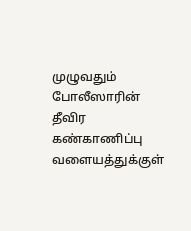முழுவதும் போலீஸாரின் தீவிர கண்காணிப்பு வளையத்துக்குள்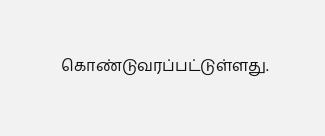கொண்டுவரப்பட்டுள்ளது.